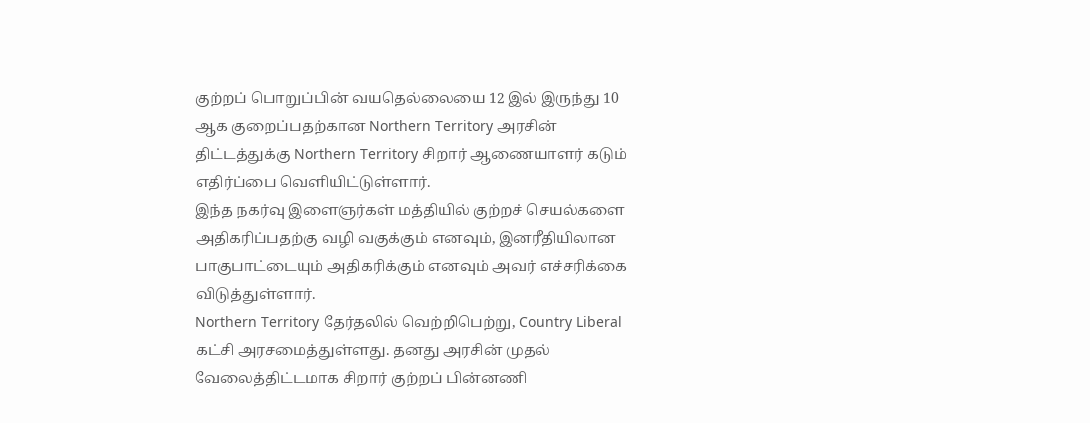குற்றப் பொறுப்பின் வயதெல்லையை 12 இல் இருந்து 10 ஆக குறைப்பதற்கான Northern Territory அரசின் திட்டத்துக்கு Northern Territory சிறார் ஆணையாளர் கடும் எதிர்ப்பை வெளியிட்டுள்ளார்.
இந்த நகர்வு இளைஞர்கள் மத்தியில் குற்றச் செயல்களை அதிகரிப்பதற்கு வழி வகுக்கும் எனவும், இனரீதியிலான பாகுபாட்டையும் அதிகரிக்கும் எனவும் அவர் எச்சரிக்கை விடுத்துள்ளார்.
Northern Territory தேர்தலில் வெற்றிபெற்று, Country Liberal கட்சி அரசமைத்துள்ளது. தனது அரசின் முதல் வேலைத்திட்டமாக சிறார் குற்றப் பின்னணி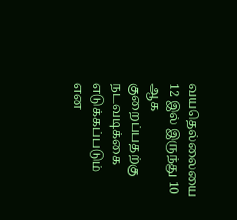வயதெல்லையை 12 இல் இருந்து 10 ஆக குறைப்பதற்கு நடவடிக்கை எடுக்கப்படும் என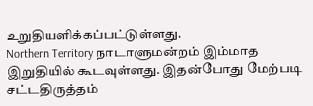உறுதியளிக்கப்பட்டுள்ளது.
Northern Territory நாடாளுமன்றம் இம்மாத இறுதியில் கூடவுள்ளது. இதன்போது மேற்படி சட்டதிருத்தம்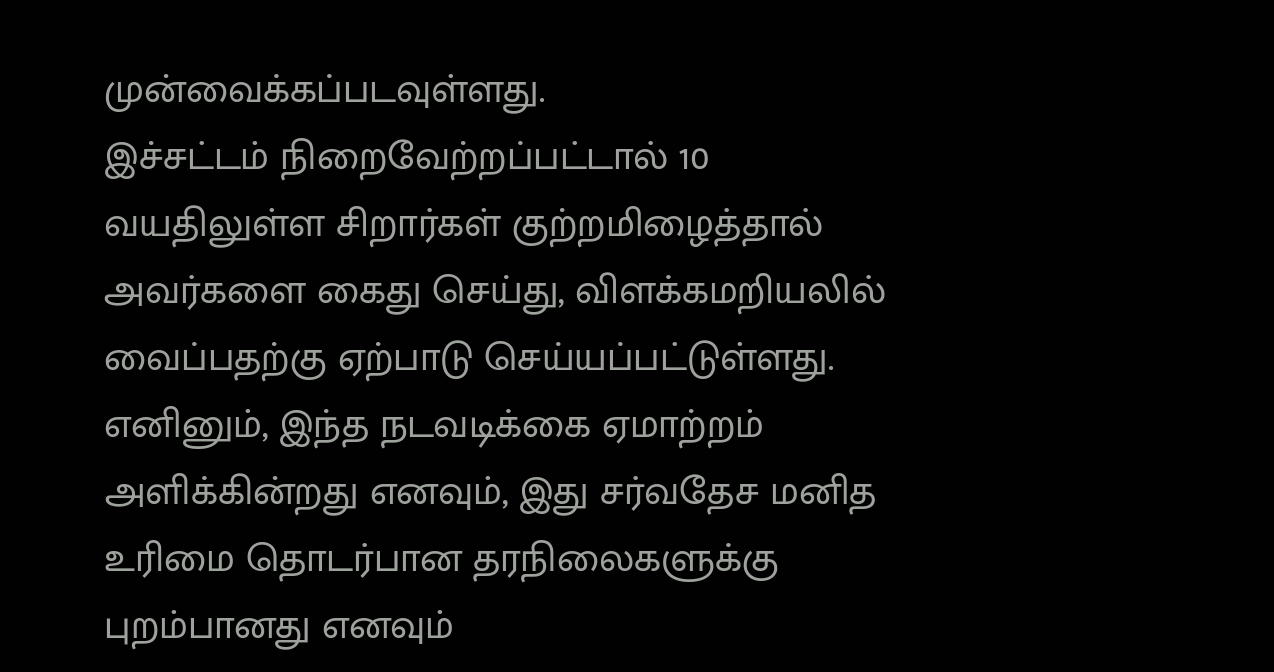முன்வைக்கப்படவுள்ளது.
இச்சட்டம் நிறைவேற்றப்பட்டால் 10 வயதிலுள்ள சிறார்கள் குற்றமிழைத்தால் அவர்களை கைது செய்து, விளக்கமறியலில் வைப்பதற்கு ஏற்பாடு செய்யப்பட்டுள்ளது.
எனினும், இந்த நடவடிக்கை ஏமாற்றம் அளிக்கின்றது எனவும், இது சர்வதேச மனித உரிமை தொடர்பான தரநிலைகளுக்கு புறம்பானது எனவும்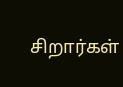சிறார்கள்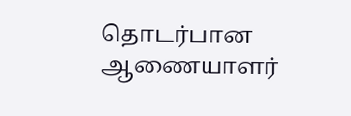தொடர்பான ஆணையாளர்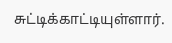சுட்டிக்காட்டியுள்ளார்.